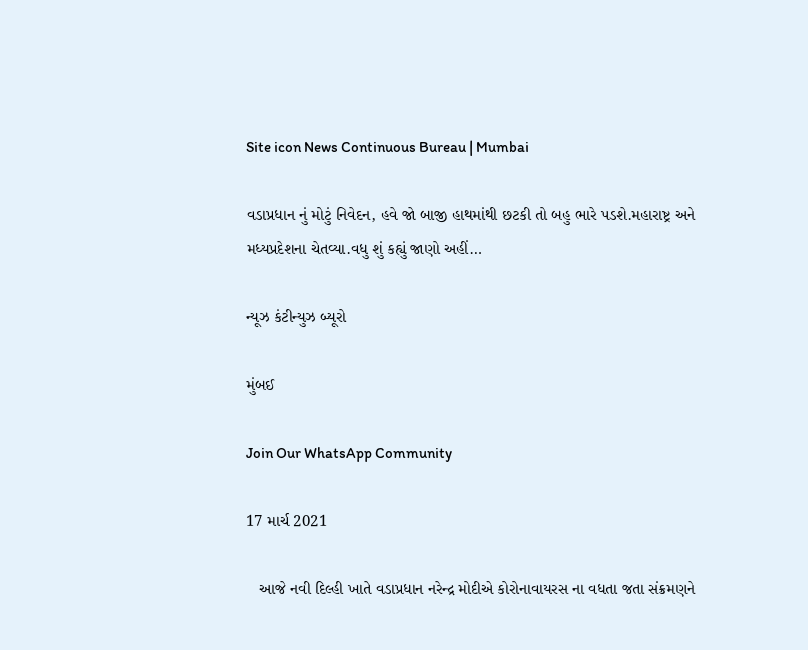Site icon News Continuous Bureau | Mumbai

વડાપ્રધાન નું મોટું નિવેદન, હવે જો બાજી હાથમાંથી છટકી તો બહુ ભારે પડશે.મહારાષ્ટ્ર અને મધ્યપ્રદેશના ચેતવ્યા.વધુ શું કહ્યું જાણો અહીં…

ન્યૂઝ કંટીન્યુઝ બ્યૂરો

મુંબઈ

Join Our WhatsApp Community

17 માર્ચ 2021

   આજે નવી દિલ્હી ખાતે વડાપ્રધાન નરેન્દ્ર મોદીએ કોરોનાવાયરસ ના વધતા જતા સંક્રમણને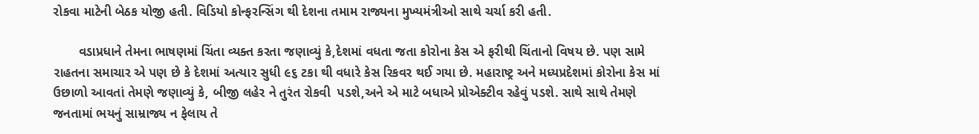રોકવા માટેની બેઠક યોજી હતી. વિડિયો કોન્ફરન્સિંગ થી દેશના તમામ રાજ્યના મુખ્યમંત્રીઓ સાથે ચર્ચા કરી હતી.

       વડાપ્રધાને તેમના ભાષણમાં ચિંતા વ્યક્ત કરતા જણાવ્યું કે,દેશમાં વધતા જતા કોરોના કેસ એ ફરીથી ચિંતાનો વિષય છે. પણ સામે રાહતના સમાચાર એ પણ છે કે દેશમાં અત્યાર સુધી ૯૬ ટકા થી વધારે કેસ રિકવર થઈ ગયા છે. મહારાષ્ટ્ર અને મધ્યપ્રદેશમાં કોરોના કેસ માં ઉછાળો આવતાં તેમણે જણાવ્યું કે, બીજી લહેર ને તુરંત રોકવી  પડશે,અને એ માટે બધાએ પ્રોએક્ટીવ રહેવું પડશે. સાથે સાથે તેમણે જનતામાં ભયનું સામ્રાજ્ય ન ફેલાય તે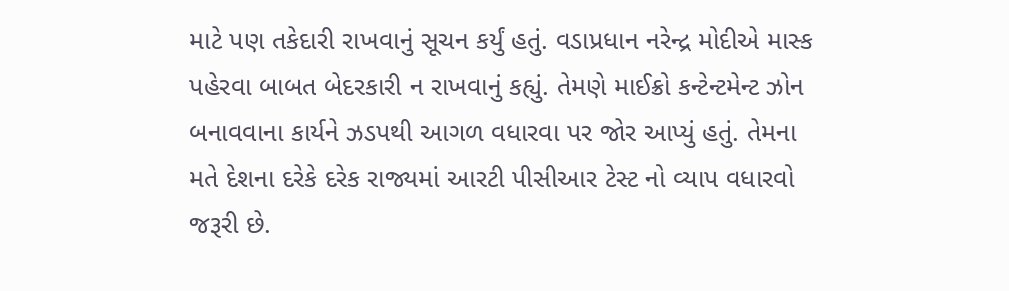માટે પણ તકેદારી રાખવાનું સૂચન કર્યું હતું. વડાપ્રધાન નરેન્દ્ર મોદીએ માસ્ક પહેરવા બાબત બેદરકારી ન રાખવાનું કહ્યું. તેમણે માઈક્રો કન્ટેન્ટમેન્ટ ઝોન બનાવવાના કાર્યને ઝડપથી આગળ વધારવા પર જોર આપ્યું હતું. તેમના મતે દેશના દરેકે દરેક રાજ્યમાં આરટી પીસીઆર ટેસ્ટ નો વ્યાપ વધારવો જરૂરી છે.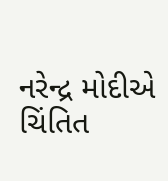નરેન્દ્ર મોદીએ ચિંતિત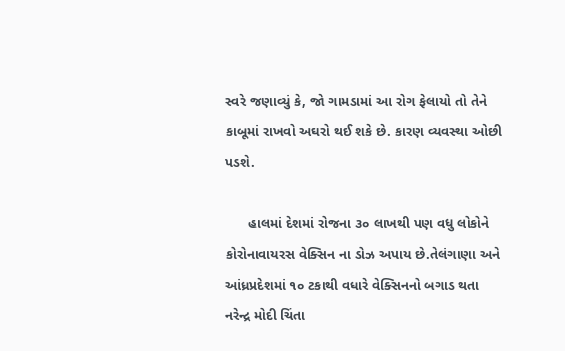સ્વરે જણાવ્યું કે, જો ગામડામાં આ રોગ ફેલાયો તો તેને કાબૂમાં રાખવો અઘરો થઈ શકે છે. કારણ વ્યવસ્થા ઓછી પડશે.

      હાલમાં દેશમાં રોજના ૩૦ લાખથી પણ વધુ લોકોને કોરોનાવાયરસ વેક્સિન ના ડોઝ અપાય છે.તેલંગાણા અને આંધ્રપ્રદેશમાં ૧૦ ટકાથી વધારે વેક્સિનનો બગાડ થતા નરેન્દ્ર મોદી ચિંતા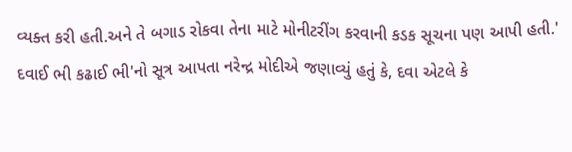વ્યક્ત કરી હતી.અને તે બગાડ રોકવા તેના માટે મોનીટરીંગ કરવાની કડક સૂચના પણ આપી હતી.' દવાઈ ભી કઢાઈ ભી'નો સૂત્ર આપતા નરેન્દ્ર મોદીએ જણાવ્યું હતું કે, દવા એટલે કે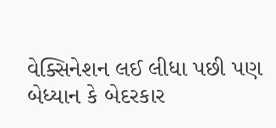વેક્સિનેશન લઈ લીધા પછી પણ બેધ્યાન કે બેદરકાર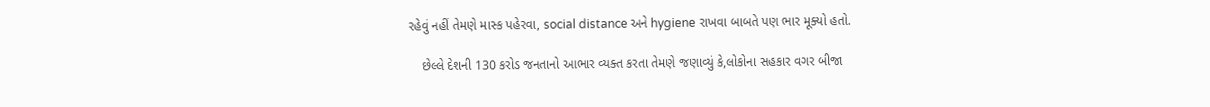રહેવું નહીં તેમણે માસ્ક પહેરવા, social distance અને hygiene રાખવા બાબતે પણ ભાર મૂક્યો હતો.

    છેલ્લે દેશની 130 કરોડ જનતાનો આભાર વ્યક્ત કરતા તેમણે જણાવ્યું કે,લોકોના સહકાર વગર બીજા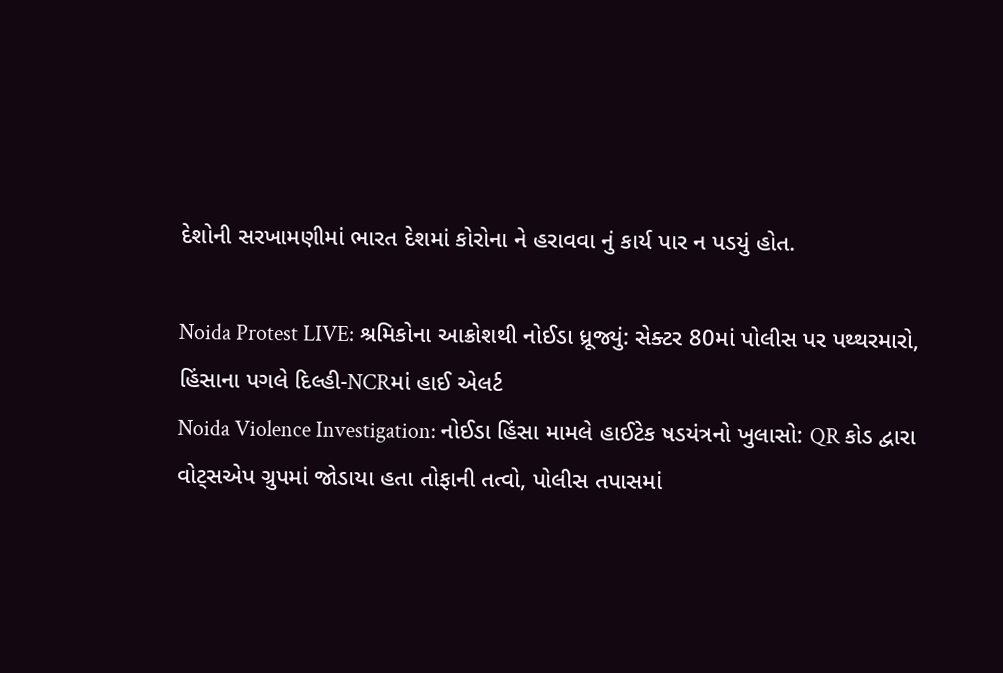દેશોની સરખામણીમાં ભારત દેશમાં કોરોના ને હરાવવા નું કાર્ય પાર ન પડયું હોત.

Noida Protest LIVE: શ્રમિકોના આક્રોશથી નોઈડા ધ્રૂજ્યું: સેક્ટર 80માં પોલીસ પર પથ્થરમારો, હિંસાના પગલે દિલ્હી-NCRમાં હાઈ એલર્ટ
Noida Violence Investigation: નોઈડા હિંસા મામલે હાઈટેક ષડયંત્રનો ખુલાસો: QR કોડ દ્વારા વોટ્સએપ ગ્રુપમાં જોડાયા હતા તોફાની તત્વો, પોલીસ તપાસમાં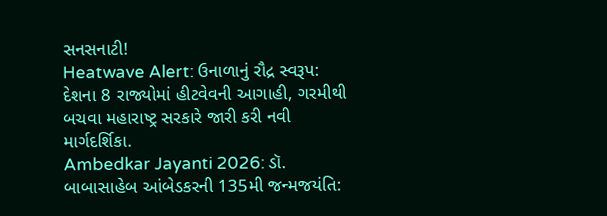સનસનાટી!
Heatwave Alert: ઉનાળાનું રૌદ્ર સ્વરૂપ: દેશના 8 રાજ્યોમાં હીટવેવની આગાહી, ગરમીથી બચવા મહારાષ્ટ્ર સરકારે જારી કરી નવી માર્ગદર્શિકા.
Ambedkar Jayanti 2026: ડૉ. બાબાસાહેબ આંબેડકરની 135મી જન્મજયંતિ: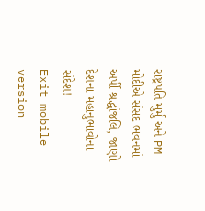રાષ્ટ્રપતિ મુર્મુ અને PM મોદીએ સંસદ ભવનમાં અર્પી શ્રદ્ધાંજલિ, જાણો દેશના મહાનુભાવોના સંદેશ!
Exit mobile version